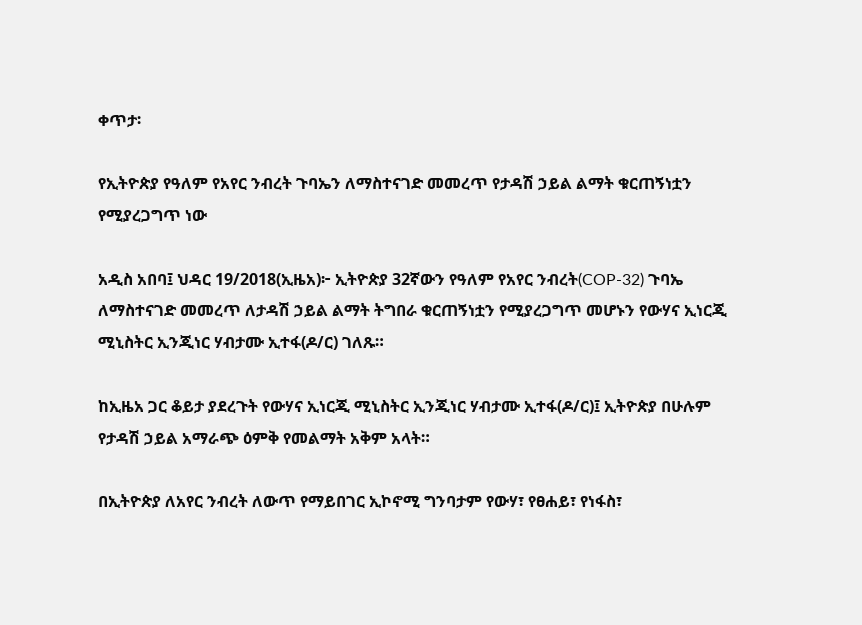ቀጥታ፡

የኢትዮጵያ የዓለም የአየር ንብረት ጉባኤን ለማስተናገድ መመረጥ የታዳሽ ኃይል ልማት ቁርጠኝነቷን የሚያረጋግጥ ነው

አዲስ አበባ፤ ህዳር 19/2018(ኢዜአ)፦ ኢትዮጵያ 32ኛውን የዓለም የአየር ንብረት(COP-32) ጉባኤ ለማስተናገድ መመረጥ ለታዳሽ ኃይል ልማት ትግበራ ቁርጠኝነቷን የሚያረጋግጥ መሆኑን የውሃና ኢነርጂ ሚኒስትር ኢንጂነር ሃብታሙ ኢተፋ(ዶ/ር) ገለጹ።

ከኢዜአ ጋር ቆይታ ያደረጉት የውሃና ኢነርጂ ሚኒስትር ኢንጂነር ሃብታሙ ኢተፋ(ዶ/ር)፤ ኢትዮጵያ በሁሉም የታዳሽ ኃይል አማራጭ ዕምቅ የመልማት አቅም አላት።

በኢትዮጵያ ለአየር ንብረት ለውጥ የማይበገር ኢኮኖሚ ግንባታም የውሃ፣ የፀሐይ፣ የነፋስ፣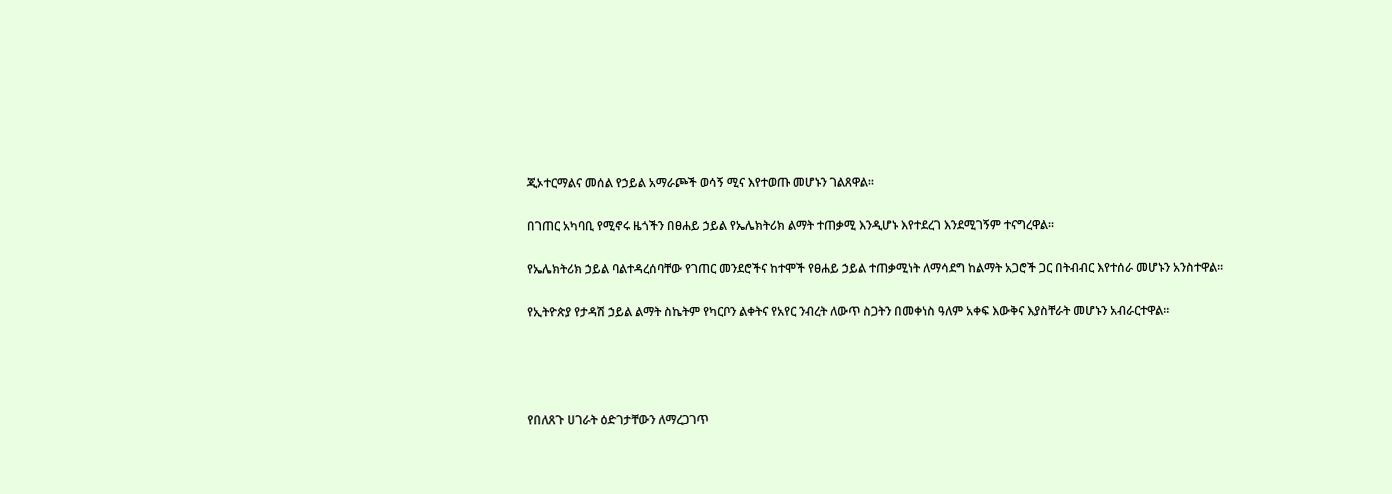ጂኦተርማልና መሰል የኃይል አማራጮች ወሳኝ ሚና እየተወጡ መሆኑን ገልጸዋል።

በገጠር አካባቢ የሚኖሩ ዜጎችን በፀሐይ ኃይል የኤሌክትሪክ ልማት ተጠቃሚ እንዲሆኑ እየተደረገ እንደሚገኝም ተናግረዋል።

የኤሌክትሪክ ኃይል ባልተዳረሰባቸው የገጠር መንደሮችና ከተሞች የፀሐይ ኃይል ተጠቃሚነት ለማሳደግ ከልማት አጋሮች ጋር በትብብር እየተሰራ መሆኑን አንስተዋል።

የኢትዮጵያ የታዳሽ ኃይል ልማት ስኬትም የካርቦን ልቀትና የአየር ንብረት ለውጥ ስጋትን በመቀነስ ዓለም አቀፍ እውቅና እያስቸራት መሆኑን አብራርተዋል።




የበለጸጉ ሀገራት ዕድገታቸውን ለማረጋገጥ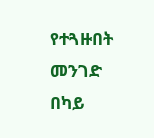የተጓዙበት መንገድ በካይ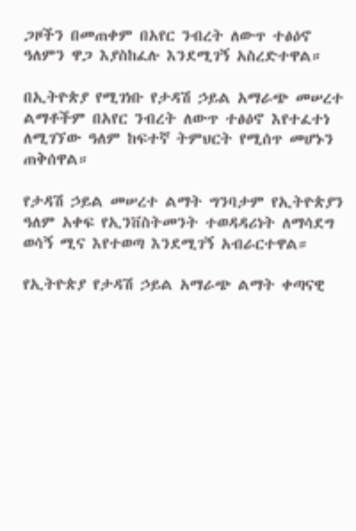ጋዞችን በመጠቀም በአየር ንብረት ለውጥ ተፅዕኖ ዓለምን ዋጋ እያስከፈሉ እንደሚገኝ አስረድተዋል።

በኢትዮጵያ የሚገነቡ የታዳሽ ኃይል አማራጭ መሠረተ ልማቶችም በአየር ንብረት ለውጥ ተፅዕኖ እየተፈተነ ለሚገኘው ዓለም ከፍተኛ ትምህርት የሚሰጥ መሆኑን ጠቅሰዋል።

የታዳሽ ኃይል መሠረተ ልማት ግንባታም የኢትዮጵያን ዓለም አቀፍ የኢንቨስትመንት ተወዳዳሪነት ለማሳደግ ወሳኝ ሚና እየተወጣ እንደሚገኝ አብራርተዋል።

የኢትዮጵያ የታዳሽ ኃይል አማራጭ ልማት ቀጣናዊ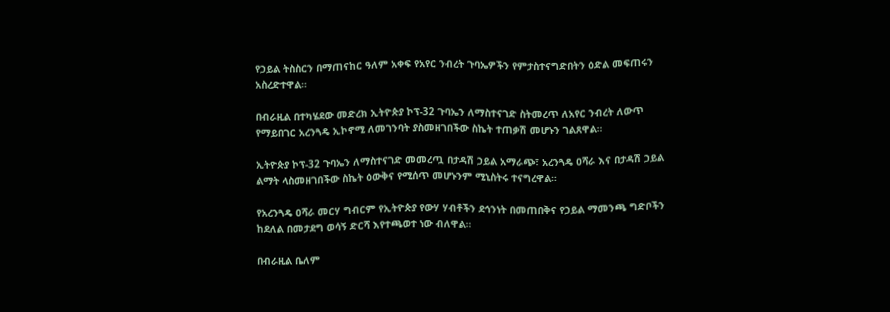የኃይል ትስስርን በማጠናከር ዓለም አቀፍ የአየር ንብረት ጉባኤዎችን የምታስተናግድበትን ዕድል መፍጠሩን አስረድተዋል።

በብራዚል በተካሄደው መድረክ ኢትዮጵያ ኮፕ-32 ጉባኤን ለማስተናገድ ስትመረጥ ለአየር ንብረት ለውጥ የማይበገር አረንጓዴ ኢኮኖሚ ለመገንባት ያስመዘገበችው ስኬት ተጠቃሽ መሆኑን ገልጸዋል።

ኢትዮጵያ ኮፕ-32 ጉባኤን ለማስተናገድ መመረጧ በታዳሽ ኃይል አማራጭ፣ አረንጓዴ ዐሻራ እና በታዳሽ ኃይል ልማት ላስመዘገበችው ስኬት ዕውቅና የሚሰጥ መሆኑንም ሚኒስትሩ ተናግረዋል።

የአረንጓዴ ዐሻራ መርሃ ግብርም የኢትዮጵያ የውሃ ሃብቶችን ደኅንነት በመጠበቅና የኃይል ማመንጫ ግድቦችን ከደለል በመታደግ ወሳኝ ድርሻ እየተጫወተ ነው ብለዋል።

በብራዚል ቤለም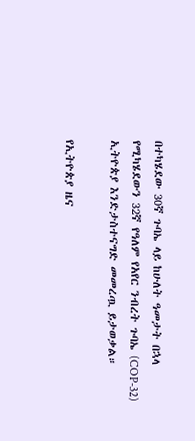በተካሄደው 30ኛ ጉባኤ ላይ ከሁለት ዓመታት በኋላ የሚካሄደውን 32ኛ የዓለም የአየር ንብረት ጉባኤ (COP-32) ኢትዮጵያ እንድታስተናግድ መመረጧ ይታወቃል።

የኢትዮጵያ ዜና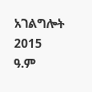አገልግሎት
2015
ዓ.ም